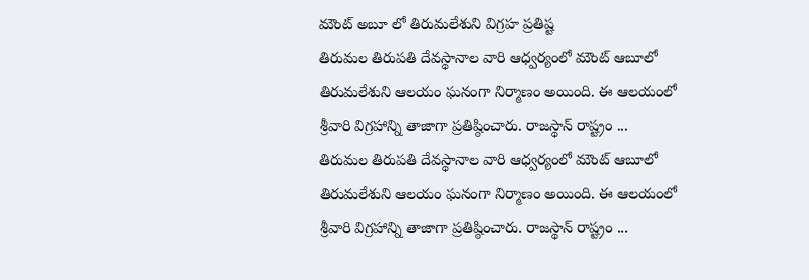మౌంట్ అబూ లో తిరుమలేశుని విగ్రహ ప్రతిష్ట
తిరుమల తిరుపతి దేవస్థానాల వారి ఆధ్వర్యంలో మౌంట్ ఆబూలో తిరుమలేశుని ఆలయం ఘనంగా నిర్మాణం అయింది. ఈ ఆలయంలో శ్రీవారి విగ్రహాన్ని తాజాగా ప్రతిష్ఠించారు. రాజస్థాన్ రాష్ట్రం ...
తిరుమల తిరుపతి దేవస్థానాల వారి ఆధ్వర్యంలో మౌంట్ ఆబూలో తిరుమలేశుని ఆలయం ఘనంగా నిర్మాణం అయింది. ఈ ఆలయంలో శ్రీవారి విగ్రహాన్ని తాజాగా ప్రతిష్ఠించారు. రాజస్థాన్ రాష్ట్రం ...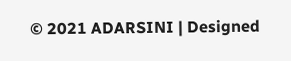© 2021 ADARSINI | Designed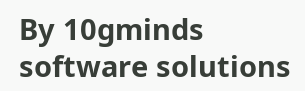By 10gminds software solutions